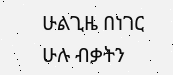ሁልጊዜ በነገር ሁሉ ብቃትን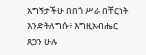አግኝታችሁ በበጎ ሥራ በቸርነት እንድትለግሱ፥ እግዚአብሔር ጸጋን ሁሉ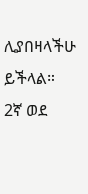ሊያበዛላችሁ ይችላል።
2ኛ ወደ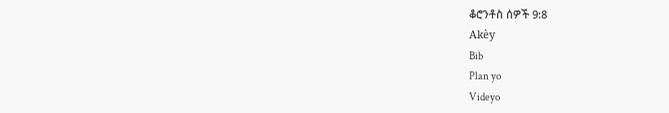ቆሮንቶስ ሰዎች 9:8
Akèy
Bib
Plan yo
Videyo